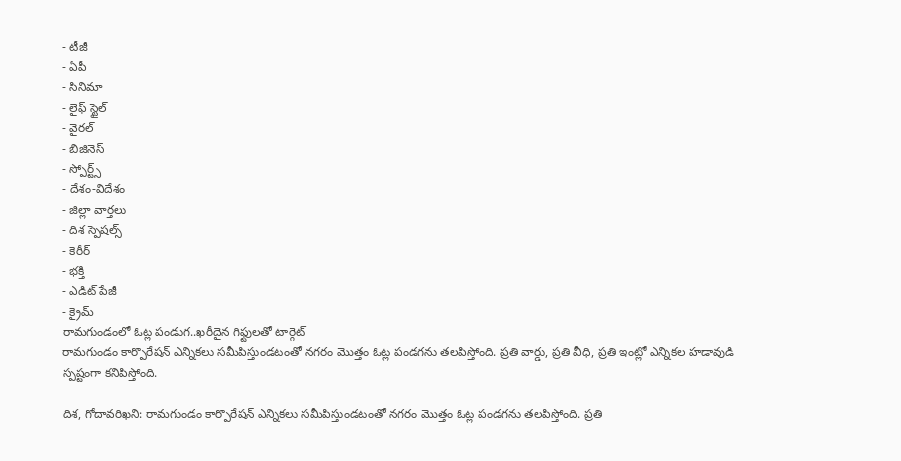- టీజీ
- ఏపీ
- సినిమా
- లైఫ్ స్టైల్
- వైరల్
- బిజినెస్
- స్పోర్ట్స్
- దేశం-విదేశం
- జిల్లా వార్తలు
- దిశ స్పెషల్స్
- కెరీర్
- భక్తి
- ఎడిట్ పేజీ
- క్రైమ్
రామగుండంలో ఓట్ల పండుగ..ఖరీదైన గిఫ్టులతో టార్గెట్
రామగుండం కార్పొరేషన్ ఎన్నికలు సమీపిస్తుండటంతో నగరం మొత్తం ఓట్ల పండగను తలపిస్తోంది. ప్రతి వార్డు, ప్రతి వీధి, ప్రతి ఇంట్లో ఎన్నికల హడావుడి స్పష్టంగా కనిపిస్తోంది.

దిశ, గోదావరిఖని: రామగుండం కార్పొరేషన్ ఎన్నికలు సమీపిస్తుండటంతో నగరం మొత్తం ఓట్ల పండగను తలపిస్తోంది. ప్రతి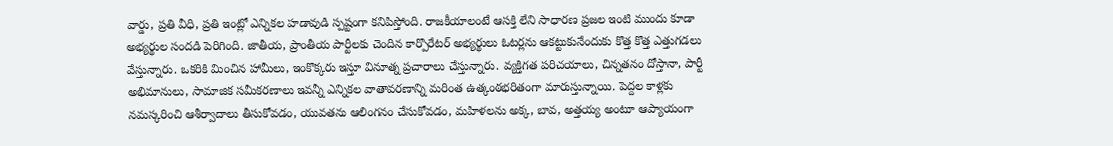వార్డు, ప్రతి వీధి, ప్రతి ఇంట్లో ఎన్నికల హడావుడి స్పష్టంగా కనిపిస్తోంది. రాజకీయాలంటే ఆసక్తి లేని సాధారణ ప్రజల ఇంటి ముందు కూడా అభ్యర్థుల సందడి పెరిగింది. జాతీయ, ప్రాంతీయ పార్టీలకు చెందిన కార్పొరేటర్ అభ్యర్థులు ఓటర్లను ఆకట్టుకునేందుకు కొత్త కొత్త ఎత్తుగడలు వేస్తున్నారు. ఒకరికి మించిన హామీలు, ఇంకొక్కరు ఇస్తూ వినూత్న ప్రచారాలు చేస్తున్నారు. వ్యక్తిగత పరిచయాలు, చిన్నతనం దోస్తానా, పార్టీ అభిమానులు, సామాజిక సమీకరణాలు ఇవన్నీ ఎన్నికల వాతావరణాన్ని మరింత ఉత్కంఠభరితంగా మారుస్తున్నాయి. పెద్దల కాళ్లకు నమస్కరించి ఆశీర్వాదాలు తీసుకోవడం, యువతను ఆలింగనం చేసుకోవడం, మహిళలను అక్క, బావ, అత్తయ్య అంటూ ఆప్యాయంగా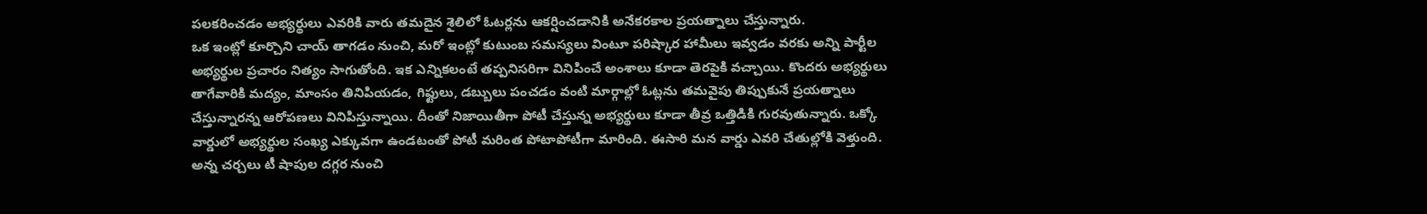పలకరించడం అభ్యర్థులు ఎవరికి వారు తమదైన శైలిలో ఓటర్లను ఆకర్షించడానికి అనేకరకాల ప్రయత్నాలు చేస్తున్నారు.
ఒక ఇంట్లో కూర్చొని చాయ్ తాగడం నుంచి, మరో ఇంట్లో కుటుంబ సమస్యలు వింటూ పరిష్కార హామీలు ఇవ్వడం వరకు అన్ని పార్టీల అభ్యర్థుల ప్రచారం నిత్యం సాగుతోంది. ఇక ఎన్నికలంటే తప్పనిసరిగా వినిపించే అంశాలు కూడా తెరపైకి వచ్చాయి. కొందరు అభ్యర్థులు తాగేవారికి మద్యం, మాంసం తినిపియడం, గిఫ్టులు, డబ్బులు పంచడం వంటి మార్గాల్లో ఓట్లను తమవైపు తిప్పుకునే ప్రయత్నాలు చేస్తున్నారన్న ఆరోపణలు వినిపిస్తున్నాయి. దీంతో నిజాయితీగా పోటీ చేస్తున్న అభ్యర్థులు కూడా తీవ్ర ఒత్తిడికి గురవుతున్నారు. ఒక్కో వార్డులో అభ్యర్థుల సంఖ్య ఎక్కువగా ఉండటంతో పోటీ మరింత పోటాపోటీగా మారింది. ఈసారి మన వార్డు ఎవరి చేతుల్లోకి వెళ్తుంది. అన్న చర్చలు టీ షాపుల దగ్గర నుంచి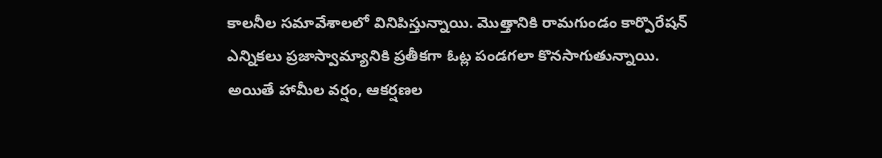కాలనీల సమావేశాలలో వినిపిస్తున్నాయి. మొత్తానికి రామగుండం కార్పొరేషన్ ఎన్నికలు ప్రజాస్వామ్యానికి ప్రతీకగా ఓట్ల పండగలా కొనసాగుతున్నాయి. అయితే హామీల వర్షం, ఆకర్షణల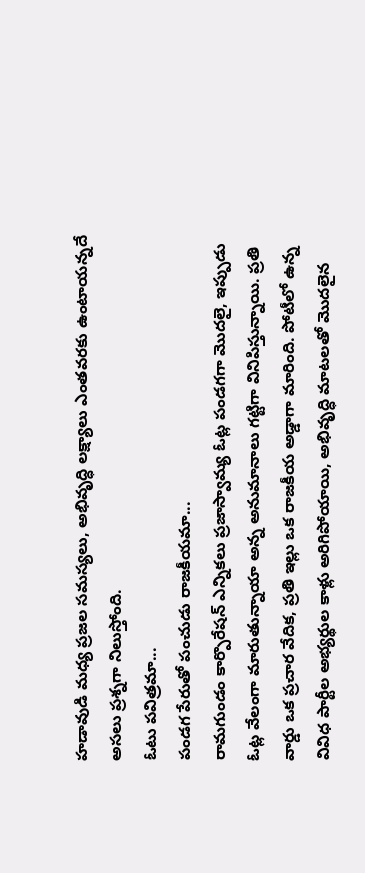హడావుడి మధ్య ప్రజల సమస్యలు, అభివృద్ధి లక్ష్యాలు ఎంతవరకు ఉంటాయన్నదే అసలు ప్రశ్నగా నిలుస్తోంది.
ఓటు పవిత్రమా...
పండగ పేరుతో పంచుడు రాజకీయమా...
రామగుండం కార్పొరేషన్ ఎన్నికలు ప్రజాస్వామ్య ఓట్ల పండగగా మొదలై, ఇప్పుడు ఓట్ల వేలంగా మారుతున్నాయా అన్న అనుమానాలు గట్టిగా వినిపిస్తున్నాయి. ప్రతి వార్డు ఒక ప్రచార వేదిక, ప్రతి ఇల్లు ఒక రాజకీయ అడ్డాగా మారింది. పోటీలో ఉన్న వివిధ పార్టీల అభ్యర్థుల కాళ్లు అరిగిపోయాయి, అభివృద్ధి మాటలతో మొదలైన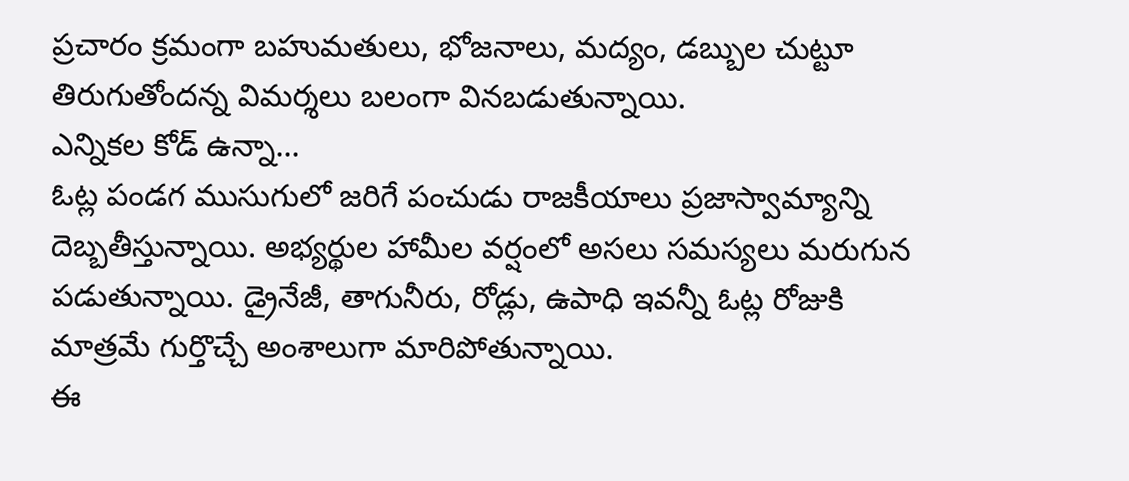ప్రచారం క్రమంగా బహుమతులు, భోజనాలు, మద్యం, డబ్బుల చుట్టూ తిరుగుతోందన్న విమర్శలు బలంగా వినబడుతున్నాయి.
ఎన్నికల కోడ్ ఉన్నా...
ఓట్ల పండగ ముసుగులో జరిగే పంచుడు రాజకీయాలు ప్రజాస్వామ్యాన్ని దెబ్బతీస్తున్నాయి. అభ్యర్థుల హామీల వర్షంలో అసలు సమస్యలు మరుగున పడుతున్నాయి. డ్రైనేజీ, తాగునీరు, రోడ్లు, ఉపాధి ఇవన్నీ ఓట్ల రోజుకి మాత్రమే గుర్తొచ్చే అంశాలుగా మారిపోతున్నాయి.
ఈ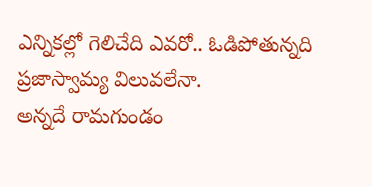ఎన్నికల్లో గెలిచేది ఎవరో.. ఓడిపోతున్నది ప్రజాస్వామ్య విలువలేనా.
అన్నదే రామగుండం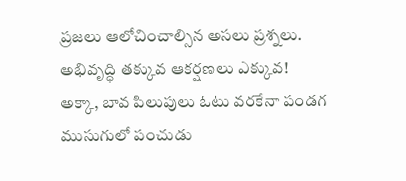ప్రజలు ఆలోచించాల్సిన అసలు ప్రశ్నలు.
అభివృద్ధి తక్కువ ఆకర్షణలు ఎక్కువ!
అక్కా, బావ పిలుపులు ఓటు వరకేనా పండగ ముసుగులో పంచుడు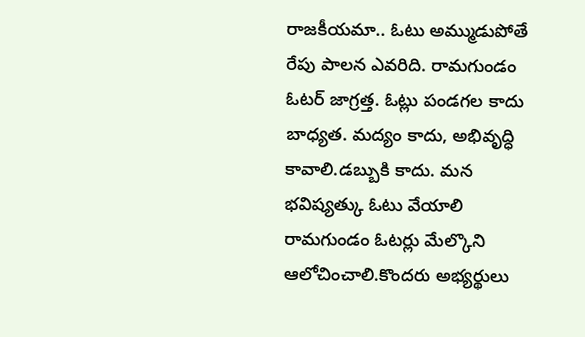రాజకీయమా.. ఓటు అమ్ముడుపోతే రేపు పాలన ఎవరిది. రామగుండం ఓటర్ జాగ్రత్త. ఓట్లు పండగల కాదు బాధ్యత. మద్యం కాదు, అభివృద్ధి కావాలి.డబ్బుకి కాదు. మన భవిష్యత్కు ఓటు వేయాలి రామగుండం ఓటర్లు మేల్కొని ఆలోచించాలి.కొందరు అభ్యర్థులు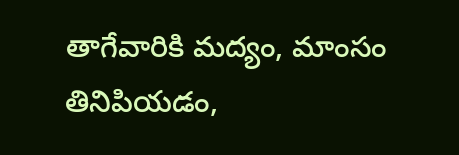తాగేవారికి మద్యం, మాంసం తినిపియడం,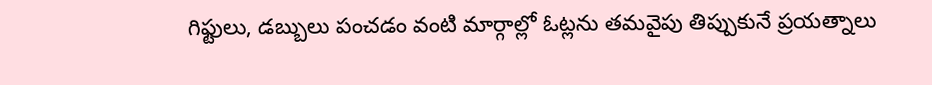గిఫ్టులు, డబ్బులు పంచడం వంటి మార్గాల్లో ఓట్లను తమవైపు తిప్పుకునే ప్రయత్నాలు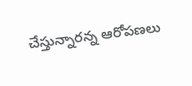చేస్తున్నారన్న ఆరోపణలు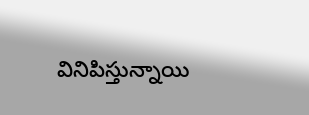వినిపిస్తున్నాయి